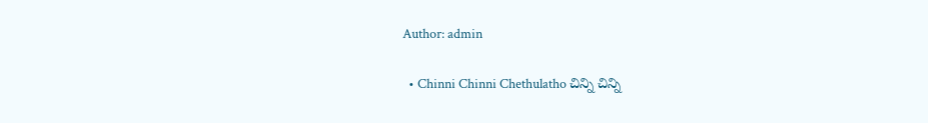Author: admin

  • Chinni Chinni Chethulatho చిన్ని చిన్ని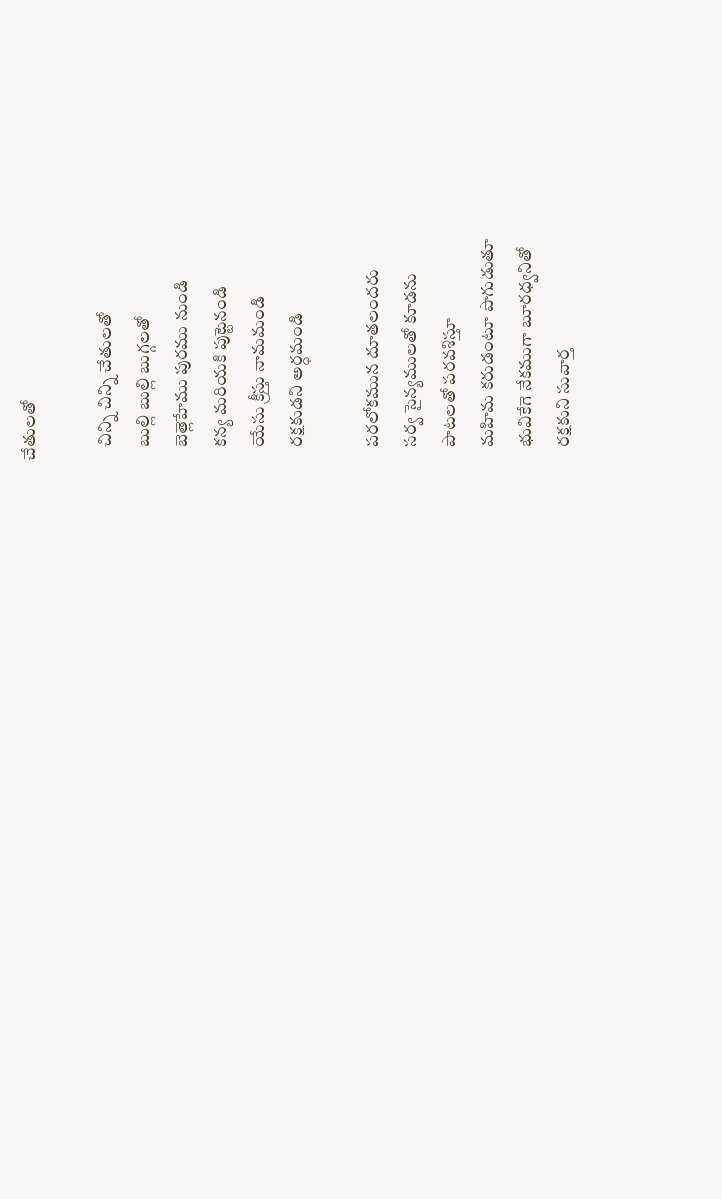చేతులతో

    చిన్ని చిన్ని చేతులతో
    బుల్లి బుల్లి బుగ్గలతో
    బెత్లెహేము పురము నుండి
    కన్య మరియకి పుట్టెనండి
    యేసు క్రీస్తు నామమండి
    రక్షకుడని అర్ధమండి

    పరలోకమున దూతలందరు
    సర్వ సైన్యములతో కూడను
    పాటలతో పరవశిస్తూ
    మహిమ కరుడంటూ పొగుడుతూ
    భువికేగె నేకముగా బూరధ్వనితో
    రక్షకుని సువార్త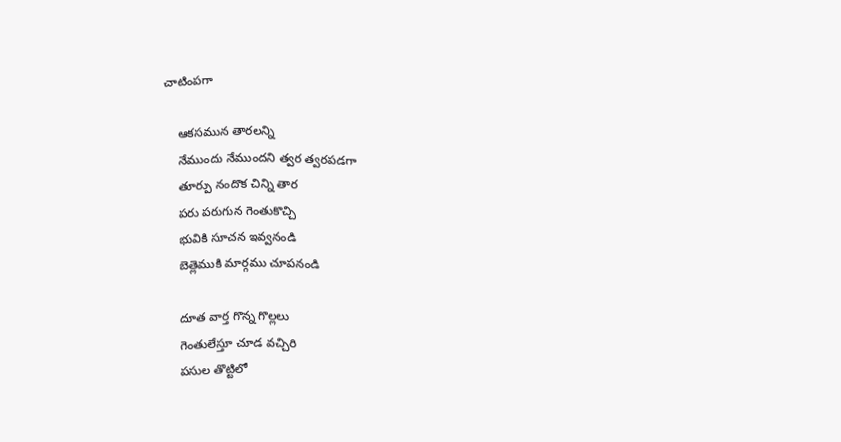చాటింపగా

    ఆకసమున తారలన్ని
    నేముందు నేముందని త్వర త్వరపడగా
    తూర్పు నందొక చిన్ని తార
    పరు పరుగున గెంతుకొచ్చి
    భువికి సూచన ఇవ్వనండి
    బెత్లెముకి మార్గము చూపనండి

    దూత వార్త గొన్న గొల్లలు
    గెంతులేస్తూ చూడ వచ్చిరి
    పసుల తొట్టిలో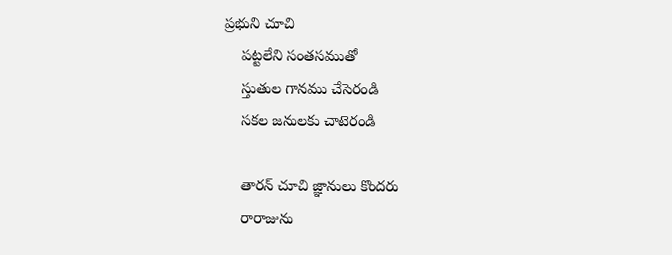ప్రభుని చూచి
    పట్టలేని సంతసముతో
    స్తుతుల గానము చేసెరండి
    సకల జనులకు చాటెరండి

    తారన్ చూచి జ్ఞానులు కొందరు
    రారాజును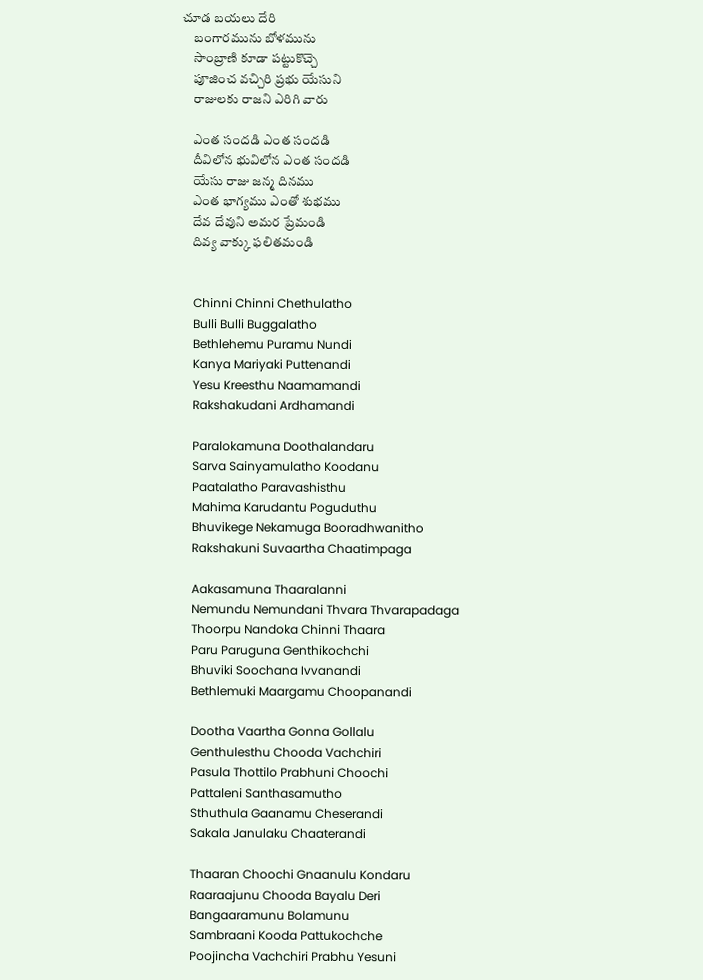చూడ బయలు దేరి
    బంగారమును బోళమును
    సాంబ్రాణి కూడా పట్టుకొచ్చె
    పూజించ వచ్చిరి ప్రభు యేసుని
    రాజులకు రాజని ఎరిగి వారు

    ఎంత సందడి ఎంత సందడి
    దీవిలోన భువిలోన ఎంత సందడి
    యేసు రాజు జన్మ దినము
    ఎంత భాగ్యము ఎంతో శుభము
    దేవ దేవుని అమర ప్రేమండి
    దివ్య వాక్కు ఫలితమండి


    Chinni Chinni Chethulatho
    Bulli Bulli Buggalatho
    Bethlehemu Puramu Nundi
    Kanya Mariyaki Puttenandi
    Yesu Kreesthu Naamamandi
    Rakshakudani Ardhamandi

    Paralokamuna Doothalandaru
    Sarva Sainyamulatho Koodanu
    Paatalatho Paravashisthu
    Mahima Karudantu Poguduthu
    Bhuvikege Nekamuga Booradhwanitho
    Rakshakuni Suvaartha Chaatimpaga

    Aakasamuna Thaaralanni
    Nemundu Nemundani Thvara Thvarapadaga
    Thoorpu Nandoka Chinni Thaara
    Paru Paruguna Genthikochchi
    Bhuviki Soochana Ivvanandi
    Bethlemuki Maargamu Choopanandi

    Dootha Vaartha Gonna Gollalu
    Genthulesthu Chooda Vachchiri
    Pasula Thottilo Prabhuni Choochi
    Pattaleni Santhasamutho
    Sthuthula Gaanamu Cheserandi
    Sakala Janulaku Chaaterandi

    Thaaran Choochi Gnaanulu Kondaru
    Raaraajunu Chooda Bayalu Deri
    Bangaaramunu Bolamunu
    Sambraani Kooda Pattukochche
    Poojincha Vachchiri Prabhu Yesuni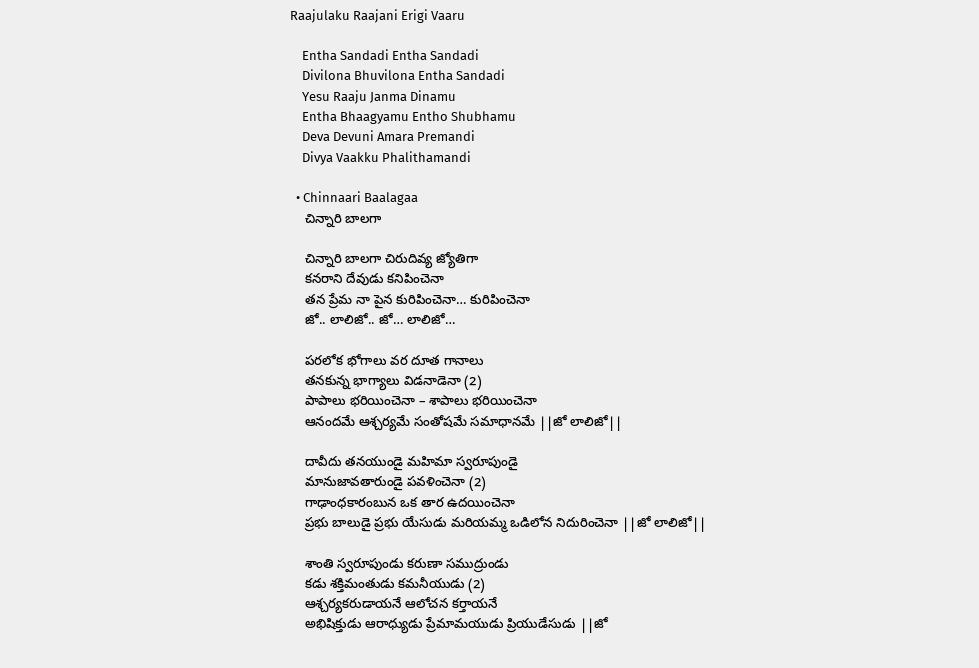Raajulaku Raajani Erigi Vaaru

    Entha Sandadi Entha Sandadi
    Divilona Bhuvilona Entha Sandadi
    Yesu Raaju Janma Dinamu
    Entha Bhaagyamu Entho Shubhamu
    Deva Devuni Amara Premandi
    Divya Vaakku Phalithamandi

  • Chinnaari Baalagaa
    చిన్నారి బాలగా

    చిన్నారి బాలగా చిరుదివ్య జ్యోతిగా
    కనరాని దేవుడు కనిపించెనా
    తన ప్రేమ నా పైన కురిపించెనా… కురిపించెనా
    జో.. లాలిజో.. జో… లాలిజో…

    పరలోక భోగాలు వర దూత గానాలు
    తనకున్న భాగ్యాలు విడనాడెనా (2)
    పాపాలు భరియించెనా – శాపాలు భరియించెనా
    ఆనందమే ఆశ్చర్యమే సంతోషమే సమాధానమే ||జో లాలిజో||

    దావీదు తనయుండై మహిమా స్వరూపుండై
    మానుజావతారుండై పవళించెనా (2)
    గాఢాంధకారంబున ఒక తార ఉదయించెనా
    ప్రభు బాలుడై ప్రభు యేసుడు మరియమ్మ ఒడిలోన నిదురించెనా ||జో లాలిజో||

    శాంతి స్వరూపుండు కరుణా సముద్రుండు
    కడు శక్తిమంతుడు కమనీయుడు (2)
    ఆశ్చర్యకరుడాయనే ఆలోచన కర్తాయనే
    అభిషిక్తుడు ఆరాధ్యుడు ప్రేమామయుడు ప్రియుడేసుడు ||జో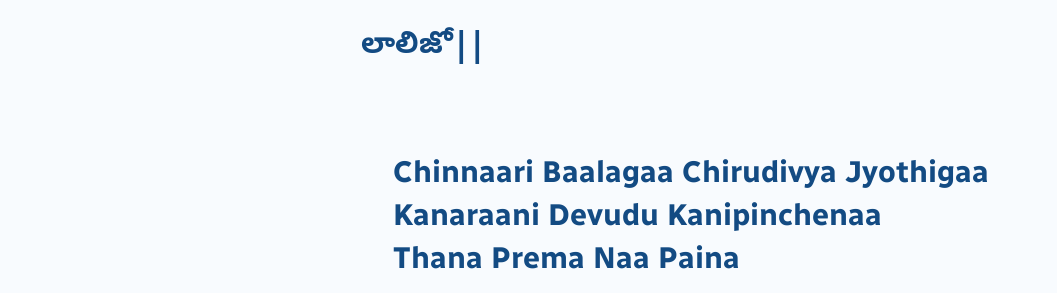లాలిజో||


    Chinnaari Baalagaa Chirudivya Jyothigaa
    Kanaraani Devudu Kanipinchenaa
    Thana Prema Naa Paina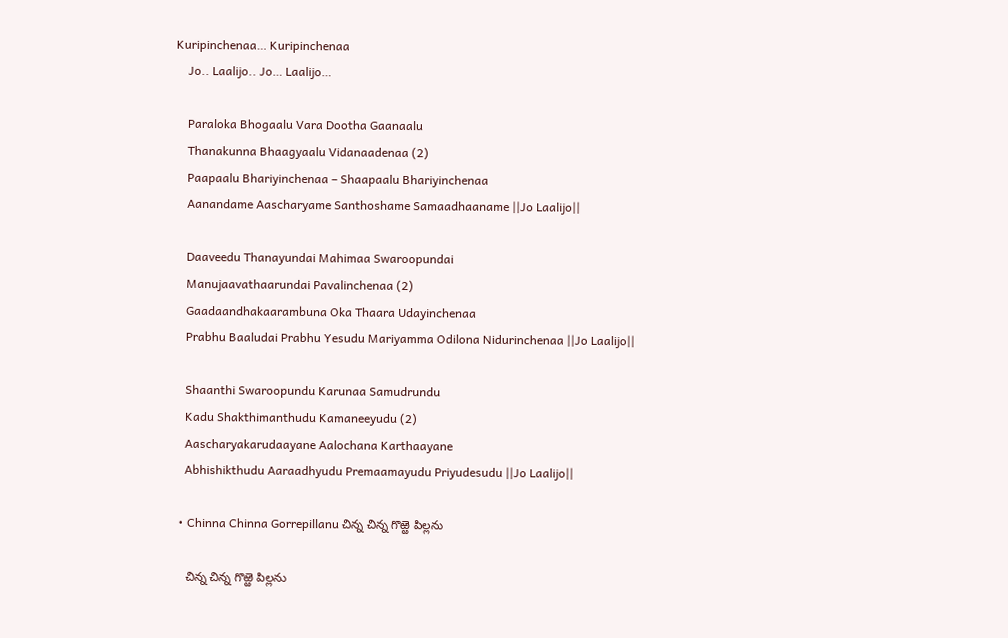Kuripinchenaa… Kuripinchenaa
    Jo.. Laalijo.. Jo… Laalijo…

    Paraloka Bhogaalu Vara Dootha Gaanaalu
    Thanakunna Bhaagyaalu Vidanaadenaa (2)
    Paapaalu Bhariyinchenaa – Shaapaalu Bhariyinchenaa
    Aanandame Aascharyame Santhoshame Samaadhaaname ||Jo Laalijo||

    Daaveedu Thanayundai Mahimaa Swaroopundai
    Manujaavathaarundai Pavalinchenaa (2)
    Gaadaandhakaarambuna Oka Thaara Udayinchenaa
    Prabhu Baaludai Prabhu Yesudu Mariyamma Odilona Nidurinchenaa ||Jo Laalijo||

    Shaanthi Swaroopundu Karunaa Samudrundu
    Kadu Shakthimanthudu Kamaneeyudu (2)
    Aascharyakarudaayane Aalochana Karthaayane
    Abhishikthudu Aaraadhyudu Premaamayudu Priyudesudu ||Jo Laalijo||

  • Chinna Chinna Gorrepillanu చిన్న చిన్న గొఱ్ఱె పిల్లను

    చిన్న చిన్న గొఱ్ఱె పిల్లను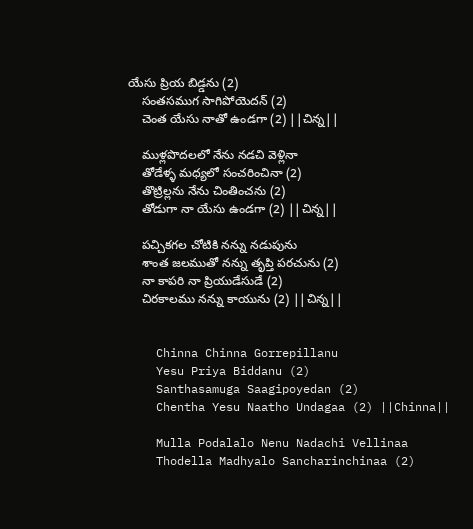యేసు ప్రియ బిడ్డను (2)
    సంతసముగ సాగిపోయెదన్ (2)
    చెంత యేసు నాతో ఉండగా (2) ||చిన్న||

    ముళ్లపొదలలో నేను నడచి వెళ్లినా
    తోడేళ్ళ మధ్యలో సంచరించినా (2)
    తొట్రిల్లను నేను చింతించను (2)
    తోడుగా నా యేసు ఉండగా (2) ||చిన్న||

    పచ్చికగల చోటికి నన్ను నడుపును
    శాంత జలముతో నన్ను తృప్తి పరచును (2)
    నా కాపరి నా ప్రియుడేసుడే (2)
    చిరకాలము నన్ను కాయును (2) ||చిన్న||


    Chinna Chinna Gorrepillanu
    Yesu Priya Biddanu (2)
    Santhasamuga Saagipoyedan (2)
    Chentha Yesu Naatho Undagaa (2) ||Chinna||

    Mulla Podalalo Nenu Nadachi Vellinaa
    Thodella Madhyalo Sancharinchinaa (2)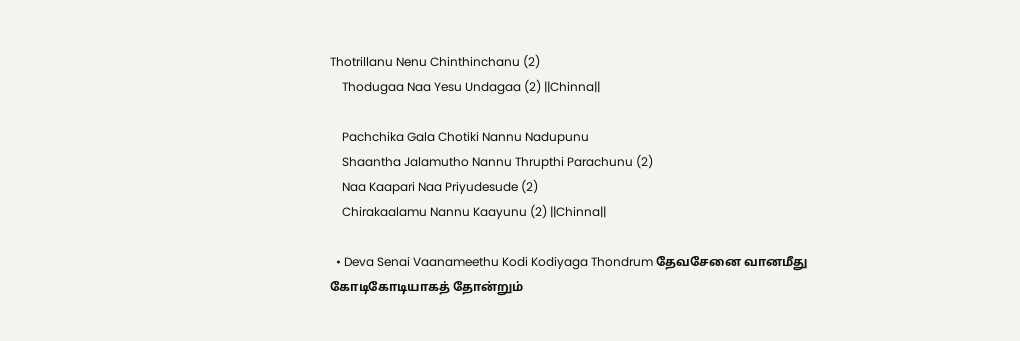Thotrillanu Nenu Chinthinchanu (2)
    Thodugaa Naa Yesu Undagaa (2) ||Chinna||

    Pachchika Gala Chotiki Nannu Nadupunu
    Shaantha Jalamutho Nannu Thrupthi Parachunu (2)
    Naa Kaapari Naa Priyudesude (2)
    Chirakaalamu Nannu Kaayunu (2) ||Chinna||

  • Deva Senai Vaanameethu Kodi Kodiyaga Thondrum தேவசேனை வானமீது கோடிகோடியாகத் தோன்றும்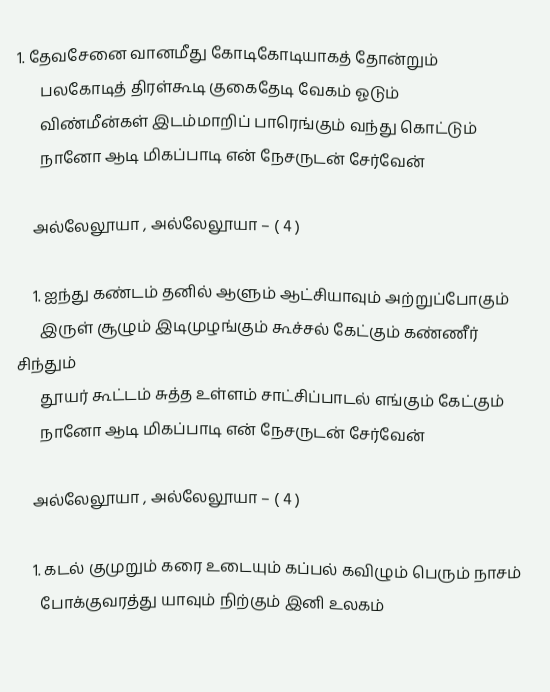1. தேவசேனை வானமீது கோடிகோடியாகத் தோன்றும்
      பலகோடித் திரள்கூடி குகைதேடி வேகம் ஓடும்
      விண்மீன்கள் இடம்மாறிப் பாரெங்கும் வந்து கொட்டும்
      நானோ ஆடி மிகப்பாடி என் நேசருடன் சேர்வேன்

    அல்லேலூயா , அல்லேலூயா – ( 4 )

    1. ஐந்து கண்டம் தனில் ஆளும் ஆட்சியாவும் அற்றுப்போகும்
      இருள் சூழும் இடிமுழங்கும் கூச்சல் கேட்கும் கண்ணீர் சிந்தும்
      தூயர் கூட்டம் சுத்த உள்ளம் சாட்சிப்பாடல் எங்கும் கேட்கும்
      நானோ ஆடி மிகப்பாடி என் நேசருடன் சேர்வேன்

    அல்லேலூயா , அல்லேலூயா – ( 4 )

    1. கடல் குமுறும் கரை உடையும் கப்பல் கவிழும் பெரும் நாசம்
      போக்குவரத்து யாவும் நிற்கும் இனி உலகம்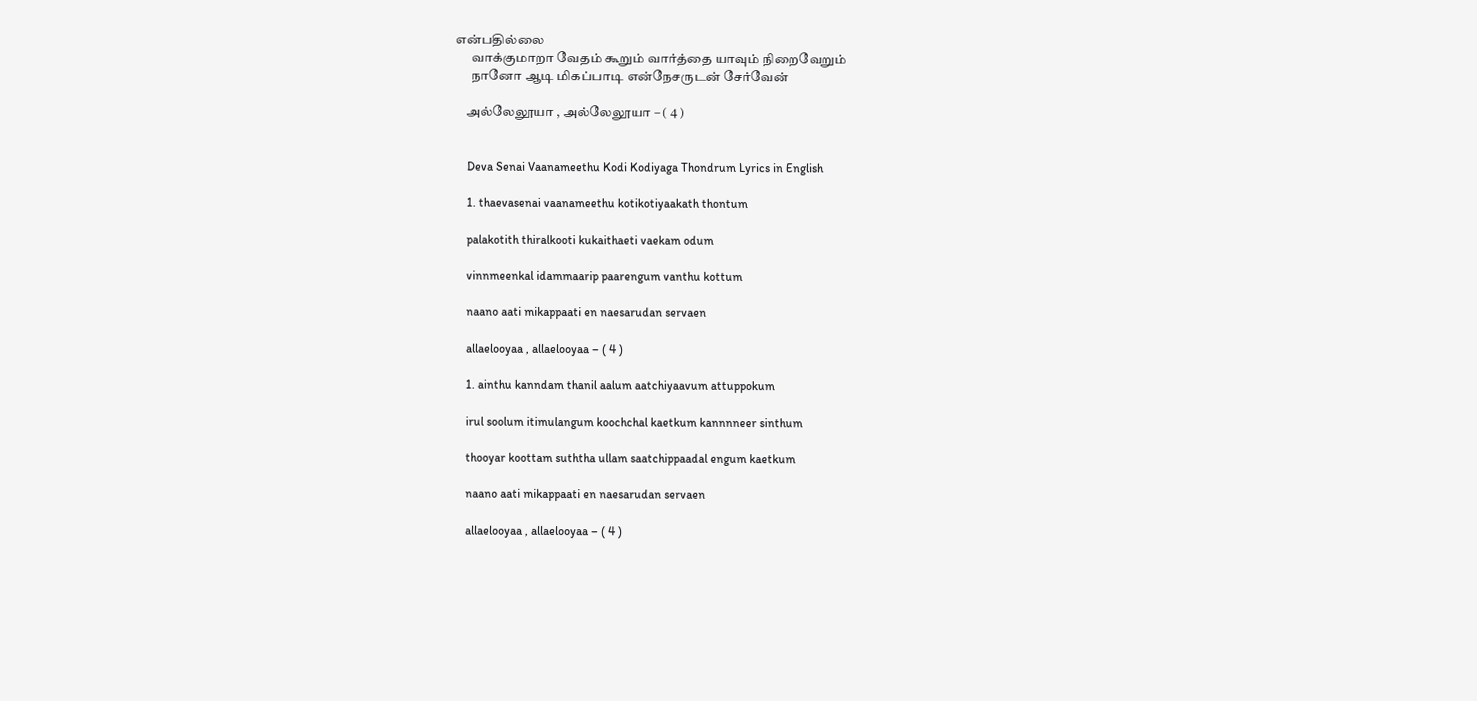என்பதில்லை
      வாக்குமாறா வேதம் கூறும் வார்த்தை யாவும் நிறைவேறும்
      நானோ ஆடி மிகப்பாடி என்நேசருடன் சேர்வேன்

    அல்லேலூயா , அல்லேலூயா – ( 4 )


    Deva Senai Vaanameethu Kodi Kodiyaga Thondrum Lyrics in English

    1. thaevasenai vaanameethu kotikotiyaakath thontum

    palakotith thiralkooti kukaithaeti vaekam odum

    vinnmeenkal idammaarip paarengum vanthu kottum

    naano aati mikappaati en naesarudan servaen

    allaelooyaa , allaelooyaa – ( 4 )

    1. ainthu kanndam thanil aalum aatchiyaavum attuppokum

    irul soolum itimulangum koochchal kaetkum kannnneer sinthum

    thooyar koottam suththa ullam saatchippaadal engum kaetkum

    naano aati mikappaati en naesarudan servaen

    allaelooyaa , allaelooyaa – ( 4 )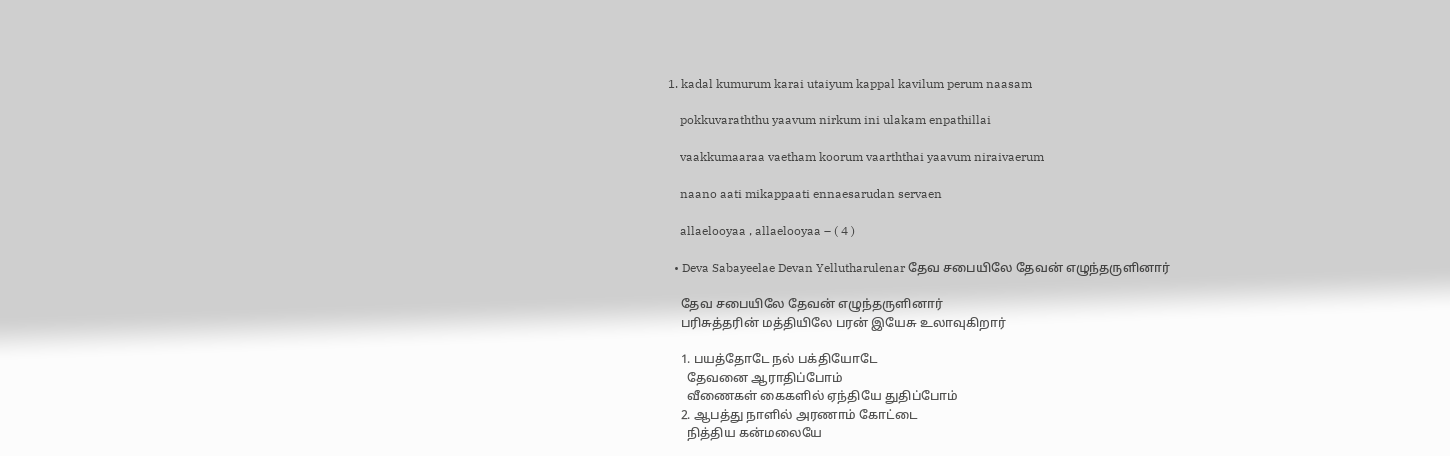1. kadal kumurum karai utaiyum kappal kavilum perum naasam

    pokkuvaraththu yaavum nirkum ini ulakam enpathillai

    vaakkumaaraa vaetham koorum vaarththai yaavum niraivaerum

    naano aati mikappaati ennaesarudan servaen

    allaelooyaa , allaelooyaa – ( 4 )

  • Deva Sabayeelae Devan Yellutharulenar தேவ சபையிலே தேவன் எழுந்தருளினார்

    தேவ சபையிலே தேவன் எழுந்தருளினார்
    பரிசுத்தரின் மத்தியிலே பரன் இயேசு உலாவுகிறார்

    1. பயத்தோடே நல் பக்தியோடே
      தேவனை ஆராதிப்போம்
      வீணைகள் கைகளில் ஏந்தியே துதிப்போம்
    2. ஆபத்து நாளில் அரணாம் கோட்டை
      நித்திய கன்மலையே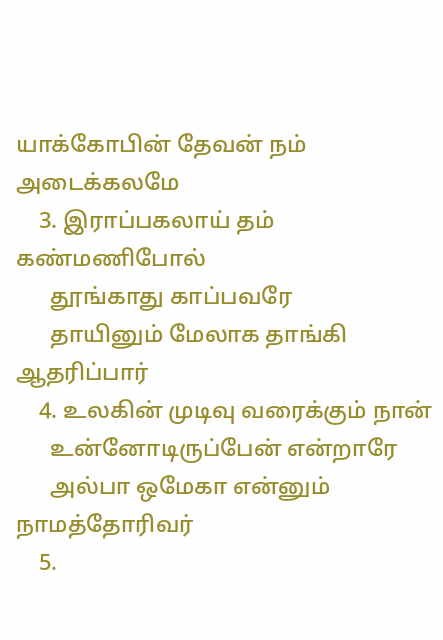யாக்கோபின் தேவன் நம் அடைக்கலமே
    3. இராப்பகலாய் தம் கண்மணிபோல்
      தூங்காது காப்பவரே
      தாயினும் மேலாக தாங்கி ஆதரிப்பார்
    4. உலகின் முடிவு வரைக்கும் நான்
      உன்னோடிருப்பேன் என்றாரே
      அல்பா ஒமேகா என்னும் நாமத்தோரிவர்
    5.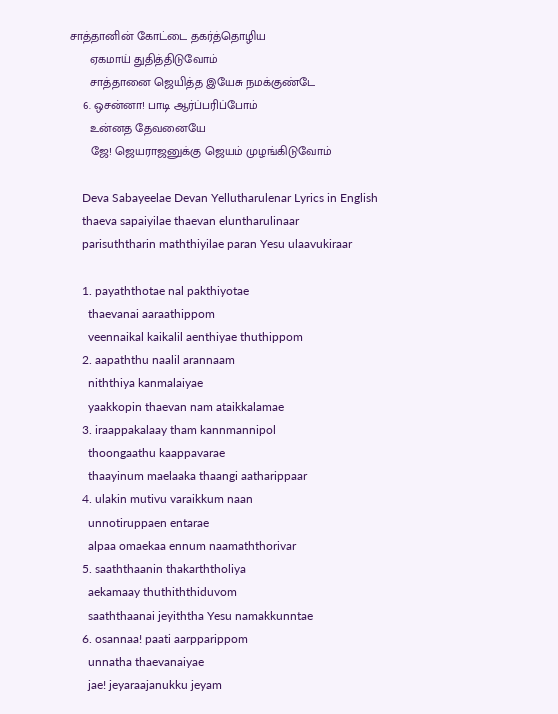சாத்தானின் கோட்டை தகர்த்தொழிய
      ஏகமாய் துதித்திடுவோம்
      சாத்தானை ஜெயித்த இயேசு நமக்குண்டே
    6. ஒசன்னா! பாடி ஆர்ப்பரிப்போம்
      உன்னத தேவனையே
      ஜே! ஜெயராஜனுக்கு ஜெயம் முழங்கிடுவோம்

    Deva Sabayeelae Devan Yellutharulenar Lyrics in English
    thaeva sapaiyilae thaevan eluntharulinaar
    parisuththarin maththiyilae paran Yesu ulaavukiraar

    1. payaththotae nal pakthiyotae
      thaevanai aaraathippom
      veennaikal kaikalil aenthiyae thuthippom
    2. aapaththu naalil arannaam
      niththiya kanmalaiyae
      yaakkopin thaevan nam ataikkalamae
    3. iraappakalaay tham kannmannipol
      thoongaathu kaappavarae
      thaayinum maelaaka thaangi aatharippaar
    4. ulakin mutivu varaikkum naan
      unnotiruppaen entarae
      alpaa omaekaa ennum naamaththorivar
    5. saaththaanin thakarththoliya
      aekamaay thuthiththiduvom
      saaththaanai jeyiththa Yesu namakkunntae
    6. osannaa! paati aarpparippom
      unnatha thaevanaiyae
      jae! jeyaraajanukku jeyam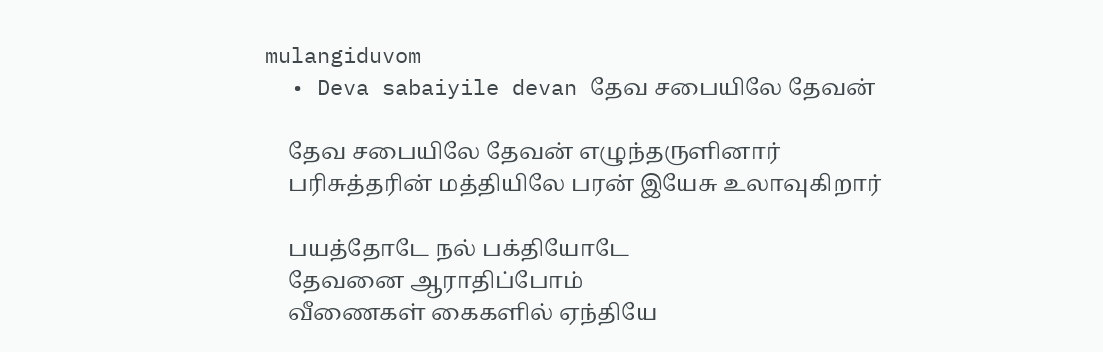mulangiduvom
  • Deva sabaiyile devan தேவ சபையிலே தேவன்

    தேவ சபையிலே தேவன் எழுந்தருளினார்
    பரிசுத்தரின் மத்தியிலே பரன் இயேசு உலாவுகிறார்

    பயத்தோடே நல் பக்தியோடே
    தேவனை ஆராதிப்போம்
    வீணைகள் கைகளில் ஏந்தியே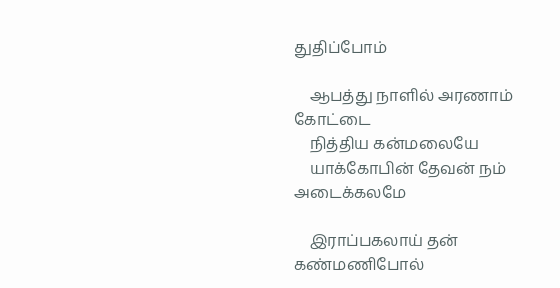துதிப்போம்

    ஆபத்து நாளில் அரணாம் கோட்டை
    நித்திய கன்மலையே
    யாக்கோபின் தேவன் நம் அடைக்கலமே

    இராப்பகலாய் தன் கண்மணிபோல்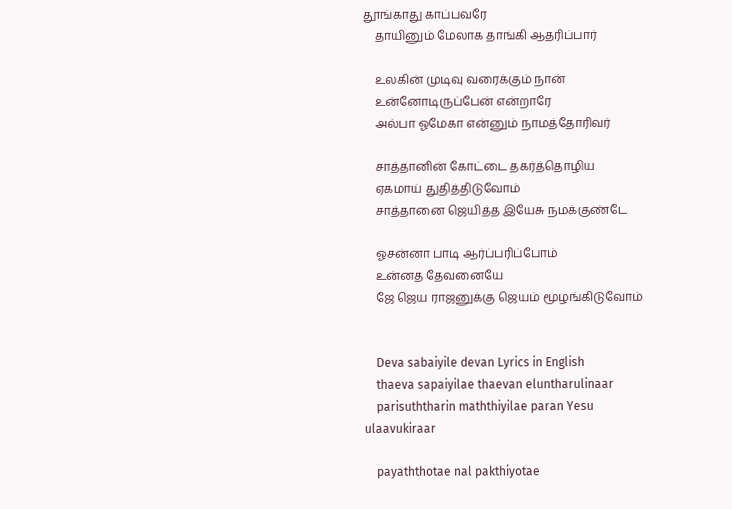தூங்காது காப்பவரே
    தாயினும் மேலாக தாங்கி ஆதரிப்பார்

    உலகின் முடிவு வரைக்கும் நான்
    உன்னோடிருப்பேன் என்றாரே
    அல்பா ஓமேகா என்னும் நாமத்தோரிவர்

    சாத்தானின் கோட்டை தகர்த்தொழிய
    ஏகமாய் துதித்திடுவோம்
    சாத்தானை ஜெயித்த இயேசு நமக்குண்டே

    ஓசன்னா பாடி ஆர்ப்பரிப்போம்
    உன்னத தேவனையே
    ஜே ஜெய ராஜனுக்கு ஜெயம் மூழங்கிடுவோம்


    Deva sabaiyile devan Lyrics in English
    thaeva sapaiyilae thaevan eluntharulinaar
    parisuththarin maththiyilae paran Yesu ulaavukiraar

    payaththotae nal pakthiyotae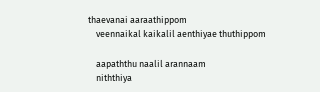thaevanai aaraathippom
    veennaikal kaikalil aenthiyae thuthippom

    aapaththu naalil arannaam
    niththiya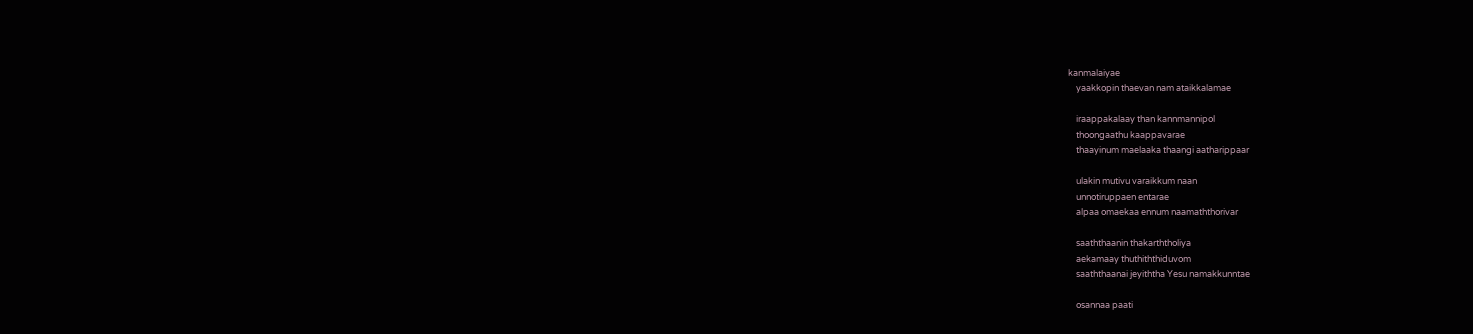kanmalaiyae
    yaakkopin thaevan nam ataikkalamae

    iraappakalaay than kannmannipol
    thoongaathu kaappavarae
    thaayinum maelaaka thaangi aatharippaar

    ulakin mutivu varaikkum naan
    unnotiruppaen entarae
    alpaa omaekaa ennum naamaththorivar

    saaththaanin thakarththoliya
    aekamaay thuthiththiduvom
    saaththaanai jeyiththa Yesu namakkunntae

    osannaa paati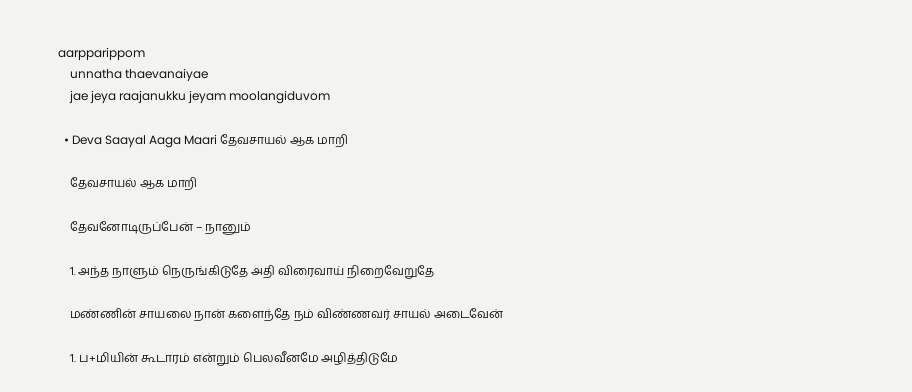aarpparippom
    unnatha thaevanaiyae
    jae jeya raajanukku jeyam moolangiduvom

  • Deva Saayal Aaga Maari தேவசாயல் ஆக மாறி

    தேவசாயல் ஆக மாறி

    தேவனோடிருப்பேன் – நானும்

    1. அந்த நாளும் நெருங்கிடுதே அதி விரைவாய் நிறைவேறுதே

    மண்ணின் சாயலை நான் களைந்தே நம் விண்ணவர் சாயல் அடைவேன்

    1. ப+மியின் கூடாரம் என்றும் பெலவீனமே அழித்திடுமே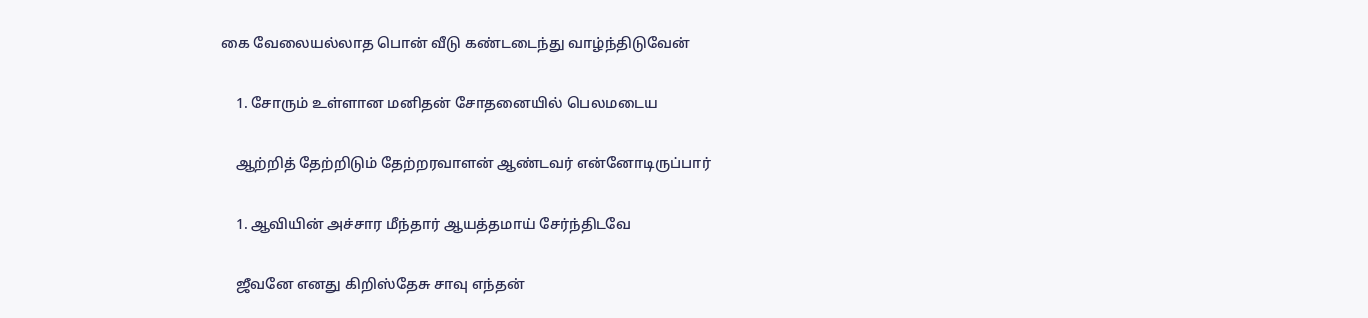கை வேலையல்லாத பொன் வீடு கண்டடைந்து வாழ்ந்திடுவேன்

    1. சோரும் உள்ளான மனிதன் சோதனையில் பெலமடைய

    ஆற்றித் தேற்றிடும் தேற்றரவாளன் ஆண்டவர் என்னோடிருப்பார்

    1. ஆவியின் அச்சார மீந்தார் ஆயத்தமாய் சேர்ந்திடவே

    ஜீவனே எனது கிறிஸ்தேசு சாவு எந்தன்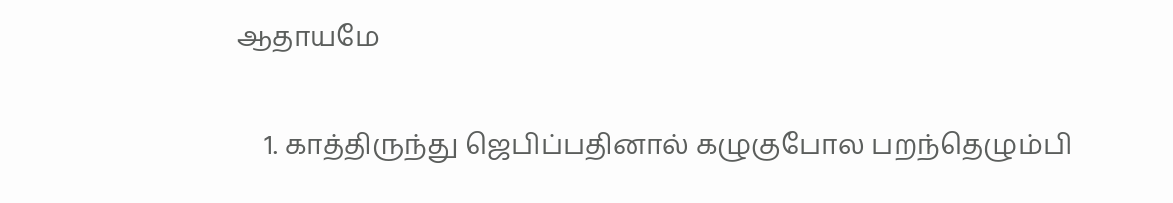ஆதாயமே

    1. காத்திருந்து ஜெபிப்பதினால் கழுகுபோல பறந்தெழும்பி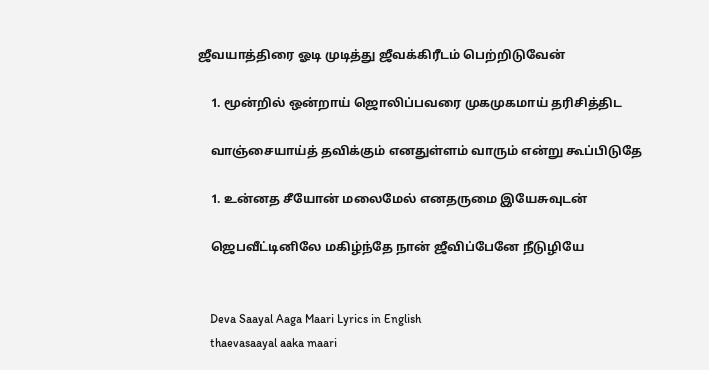ஜீவயாத்திரை ஓடி முடித்து ஜீவக்கிரீடம் பெற்றிடுவேன்

    1. மூன்றில் ஒன்றாய் ஜொலிப்பவரை முகமுகமாய் தரிசித்திட

    வாஞ்சையாய்த் தவிக்கும் எனதுள்ளம் வாரும் என்று கூப்பிடுதே

    1. உன்னத சீயோன் மலைமேல் எனதருமை இயேசுவுடன்

    ஜெபவீட்டினிலே மகிழ்ந்தே நான் ஜீவிப்பேனே நீடுழியே


    Deva Saayal Aaga Maari Lyrics in English
    thaevasaayal aaka maari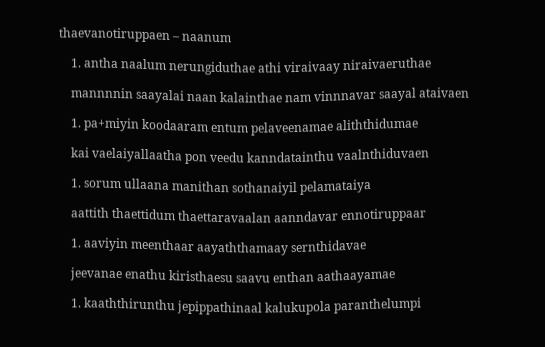thaevanotiruppaen – naanum

    1. antha naalum nerungiduthae athi viraivaay niraivaeruthae

    mannnnin saayalai naan kalainthae nam vinnnavar saayal ataivaen

    1. pa+miyin koodaaram entum pelaveenamae aliththidumae

    kai vaelaiyallaatha pon veedu kanndatainthu vaalnthiduvaen

    1. sorum ullaana manithan sothanaiyil pelamataiya

    aattith thaettidum thaettaravaalan aanndavar ennotiruppaar

    1. aaviyin meenthaar aayaththamaay sernthidavae

    jeevanae enathu kiristhaesu saavu enthan aathaayamae

    1. kaaththirunthu jepippathinaal kalukupola paranthelumpi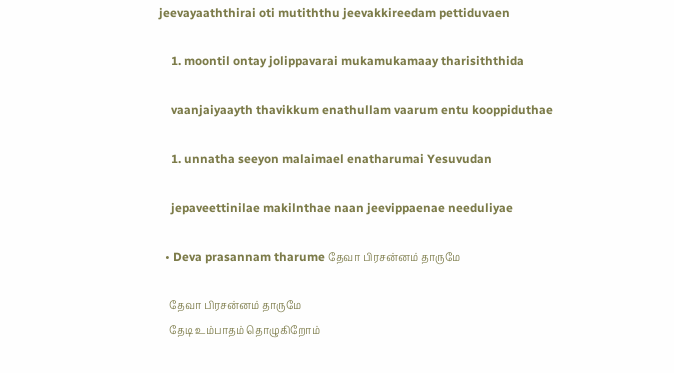jeevayaaththirai oti mutiththu jeevakkireedam pettiduvaen

    1. moontil ontay jolippavarai mukamukamaay tharisiththida

    vaanjaiyaayth thavikkum enathullam vaarum entu kooppiduthae

    1. unnatha seeyon malaimael enatharumai Yesuvudan

    jepaveettinilae makilnthae naan jeevippaenae needuliyae

  • Deva prasannam tharume தேவா பிரசன்னம் தாருமே

    தேவா பிரசன்னம் தாருமே
    தேடி உம்பாதம் தொழுகிறோம்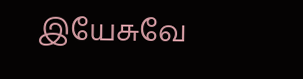இயேசுவே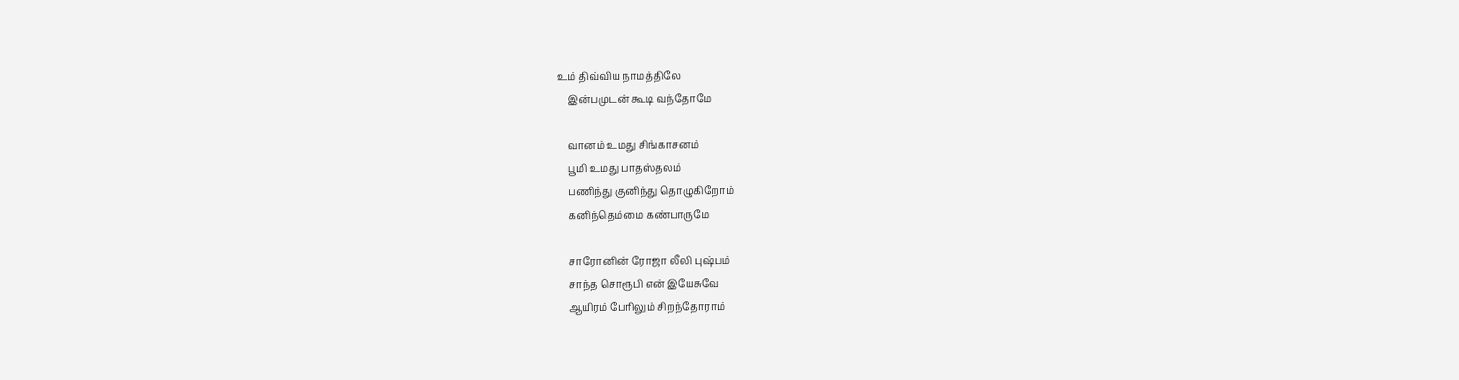உம் திவ்விய நாமத்திலே
    இன்பமுடன் கூடி வந்தோமே

    வானம் உமது சிங்காசனம்
    பூமி உமது பாதஸ்தலம்
    பணிந்து குனிந்து தொழுகிறோம்
    கனிந்தெம்மை கண்பாருமே

    சாரோனின் ரோஜா லீலி புஷ்பம்
    சாந்த சொரூபி என் இயேசுவே
    ஆயிரம் பேரிலும் சிறந்தோராம்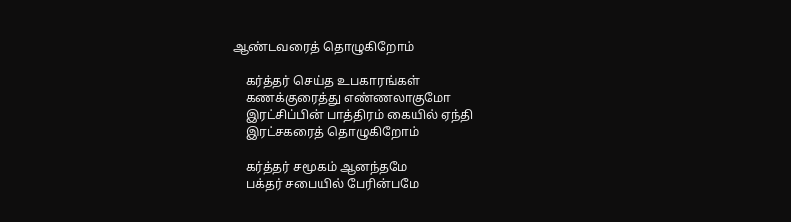ஆண்டவரைத் தொழுகிறோம்

    கர்த்தர் செய்த உபகாரங்கள்
    கணக்குரைத்து எண்ணலாகுமோ
    இரட்சிப்பின் பாத்திரம் கையில் ஏந்தி
    இரட்சகரைத் தொழுகிறோம்

    கர்த்தர் சமூகம் ஆனந்தமே
    பக்தர் சபையில் பேரின்பமே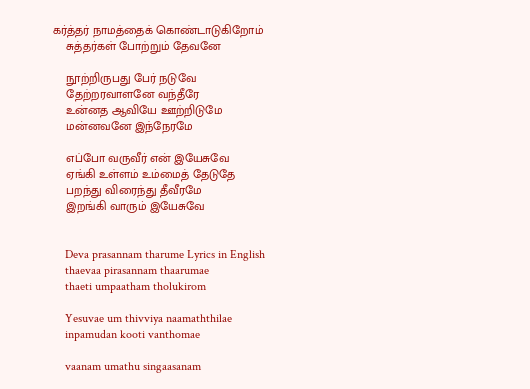கர்த்தர் நாமத்தைக் கொண்டாடுகிறோம்
    சுத்தர்கள் போற்றும் தேவனே

    நூற்றிருபது பேர் நடுவே
    தேற்றரவாளனே வந்தீரே
    உன்னத ஆவியே ஊற்றிடுமே
    மன்னவனே இந்நேரமே

    எப்போ வருவீர் என் இயேசுவே
    ஏங்கி உள்ளம் உம்மைத் தேடுதே
    பறந்து விரைந்து தீவீரமே
    இறங்கி வாரும் இயேசுவே


    Deva prasannam tharume Lyrics in English
    thaevaa pirasannam thaarumae
    thaeti umpaatham tholukirom

    Yesuvae um thivviya naamaththilae
    inpamudan kooti vanthomae

    vaanam umathu singaasanam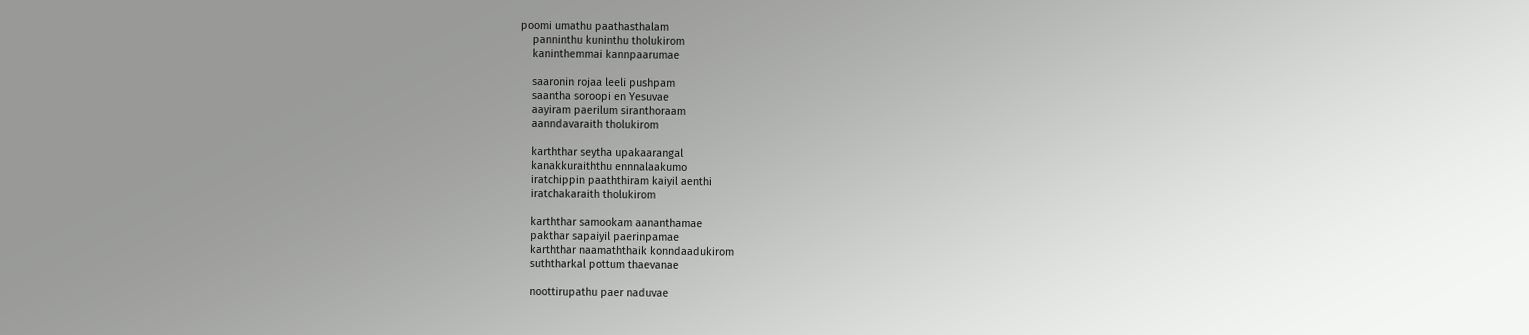poomi umathu paathasthalam
    panninthu kuninthu tholukirom
    kaninthemmai kannpaarumae

    saaronin rojaa leeli pushpam
    saantha soroopi en Yesuvae
    aayiram paerilum siranthoraam
    aanndavaraith tholukirom

    karththar seytha upakaarangal
    kanakkuraiththu ennnalaakumo
    iratchippin paaththiram kaiyil aenthi
    iratchakaraith tholukirom

    karththar samookam aananthamae
    pakthar sapaiyil paerinpamae
    karththar naamaththaik konndaadukirom
    suththarkal pottum thaevanae

    noottirupathu paer naduvae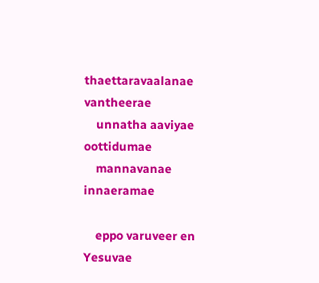thaettaravaalanae vantheerae
    unnatha aaviyae oottidumae
    mannavanae innaeramae

    eppo varuveer en Yesuvae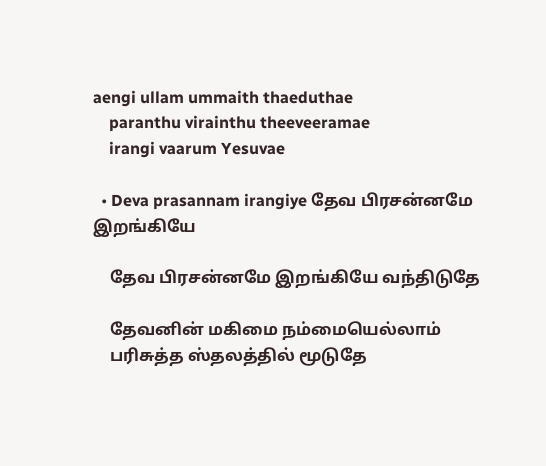aengi ullam ummaith thaeduthae
    paranthu virainthu theeveeramae
    irangi vaarum Yesuvae

  • Deva prasannam irangiye தேவ பிரசன்னமே இறங்கியே

    தேவ பிரசன்னமே இறங்கியே வந்திடுதே

    தேவனின் மகிமை நம்மையெல்லாம்
    பரிசுத்த ஸ்தலத்தில் மூடுதே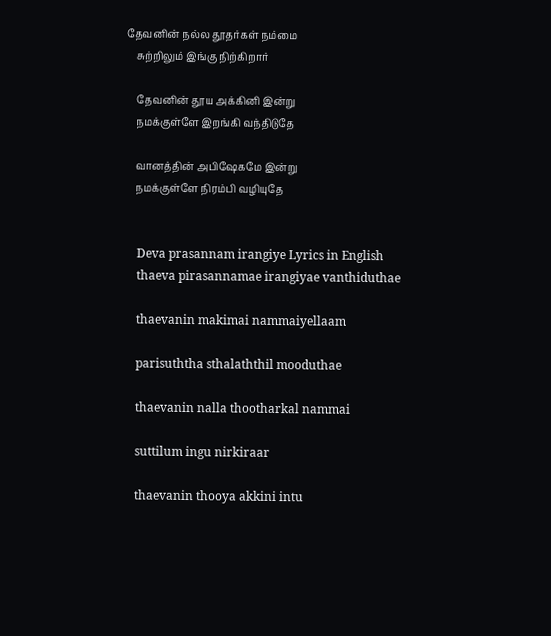தேவனின் நல்ல தூதர்கள் நம்மை
    சுற்றிலும் இங்கு நிற்கிறார்

    தேவனின் தூய அக்கினி இன்று
    நமக்குள்ளே இறங்கி வந்திடுதே

    வானத்தின் அபிஷேகமே இன்று
    நமக்குள்ளே நிரம்பி வழியுதே


    Deva prasannam irangiye Lyrics in English
    thaeva pirasannamae irangiyae vanthiduthae

    thaevanin makimai nammaiyellaam

    parisuththa sthalaththil mooduthae

    thaevanin nalla thootharkal nammai

    suttilum ingu nirkiraar

    thaevanin thooya akkini intu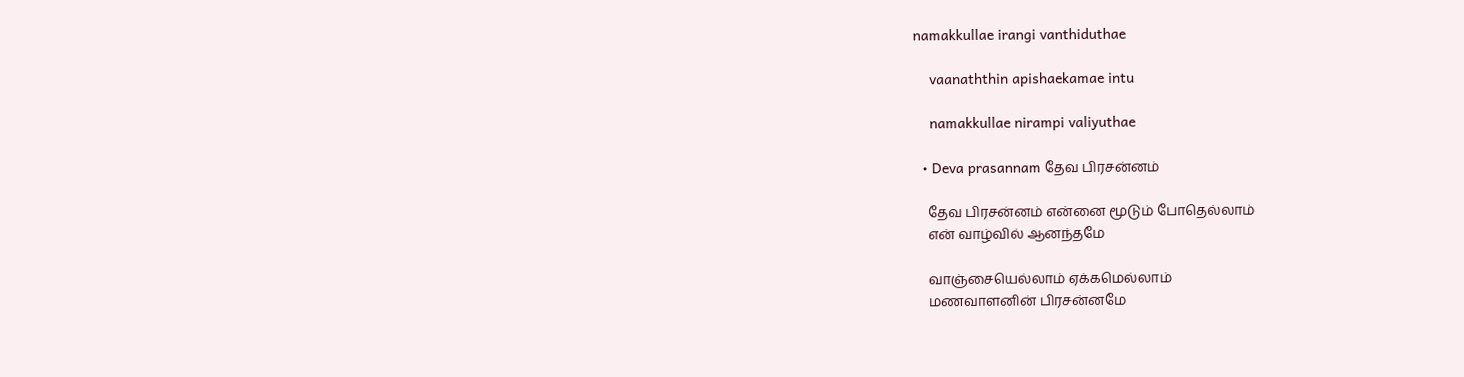namakkullae irangi vanthiduthae

    vaanaththin apishaekamae intu

    namakkullae nirampi valiyuthae

  • Deva prasannam தேவ பிரசன்னம்

    தேவ பிரசன்னம் என்னை மூடும் போதெல்லாம்
    என் வாழ்வில் ஆனந்தமே

    வாஞ்சையெல்லாம் ஏக்கமெல்லாம்
    மணவாளனின் பிரசன்னமே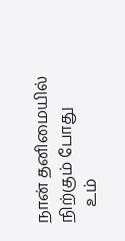நான் தனிமையில் நிற்கும் போது
    உம்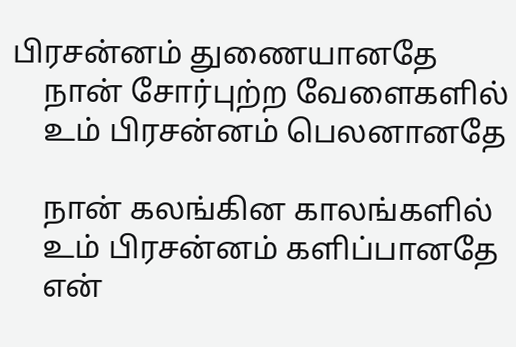பிரசன்னம் துணையானதே
    நான் சோர்புற்ற வேளைகளில்
    உம் பிரசன்னம் பெலனானதே

    நான் கலங்கின காலங்களில்
    உம் பிரசன்னம் களிப்பானதே
    என்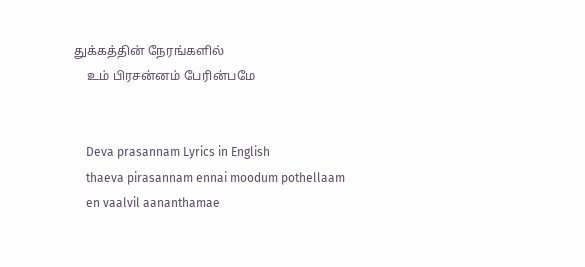துக்கத்தின் நேரங்களில்
    உம் பிரசன்னம் பேரின்பமே


    Deva prasannam Lyrics in English
    thaeva pirasannam ennai moodum pothellaam
    en vaalvil aananthamae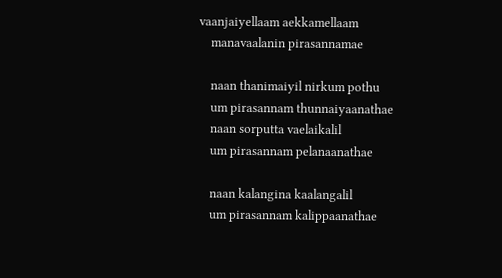vaanjaiyellaam aekkamellaam
    manavaalanin pirasannamae

    naan thanimaiyil nirkum pothu
    um pirasannam thunnaiyaanathae
    naan sorputta vaelaikalil
    um pirasannam pelanaanathae

    naan kalangina kaalangalil
    um pirasannam kalippaanathae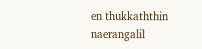en thukkaththin naerangalil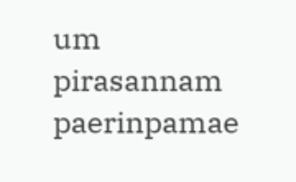um pirasannam paerinpamae